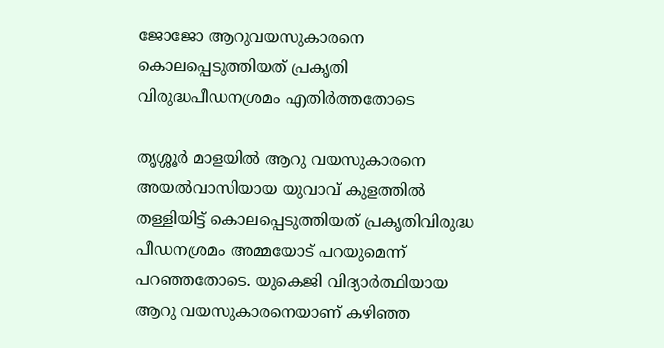ജോജോ ആറുവയസുകാരനെ കൊലപ്പെടുത്തിയത് പ്രകൃതി വിരുദ്ധപീഡനശ്രമം എതിർത്തതോടെ

തൃശ്ശൂർ മാളയിൽ ആറു വയസുകാരനെ അയൽവാസിയായ യുവാവ് കുളത്തിൽ തള്ളിയിട്ട് കൊലപ്പെടുത്തിയത് പ്രകൃതിവിരുദ്ധ പീഡനശ്രമം അമ്മയോട് പറയുമെന്ന് പറഞ്ഞതോടെ. യുകെജി വിദ്യാർത്ഥിയായ ആറു വയസുകാരനെയാണ് കഴിഞ്ഞ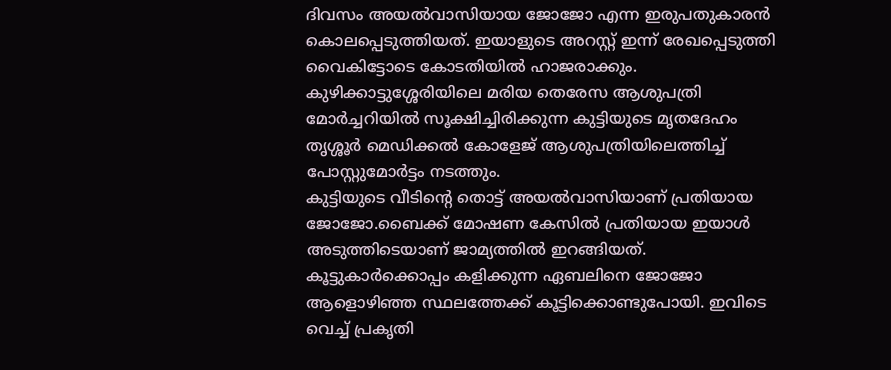ദിവസം അയൽവാസിയായ ജോജോ എന്ന ഇരുപതുകാരൻ കൊലപ്പെടുത്തിയത്. ഇയാളുടെ അറസ്റ്റ് ഇന്ന് രേഖപ്പെടുത്തി വൈകിട്ടോടെ കോടതിയിൽ ഹാജരാക്കും. കുഴിക്കാട്ടുശ്ശേരിയിലെ മരിയ തെരേസ ആശുപത്രി മോർച്ചറിയിൽ സൂക്ഷിച്ചിരിക്കുന്ന കുട്ടിയുടെ മൃതദേഹം തൃശ്ശൂർ മെഡിക്കൽ കോളേജ് ആശുപത്രിയിലെത്തിച്ച് പോസ്റ്റുമോർട്ടം നടത്തും.
കുട്ടിയുടെ വീടിൻ്റെ തൊട്ട് അയൽവാസിയാണ് പ്രതിയായ ജോജോ.ബൈക്ക് മോഷണ കേസിൽ പ്രതിയായ ഇയാൾ അടുത്തിടെയാണ് ജാമ്യത്തിൽ ഇറങ്ങിയത്. കൂട്ടുകാർക്കൊപ്പം കളിക്കുന്ന ഏബലിനെ ജോജോ ആളൊഴിഞ്ഞ സ്ഥലത്തേക്ക് കൂട്ടിക്കൊണ്ടുപോയി. ഇവിടെ വെച്ച് പ്രകൃതി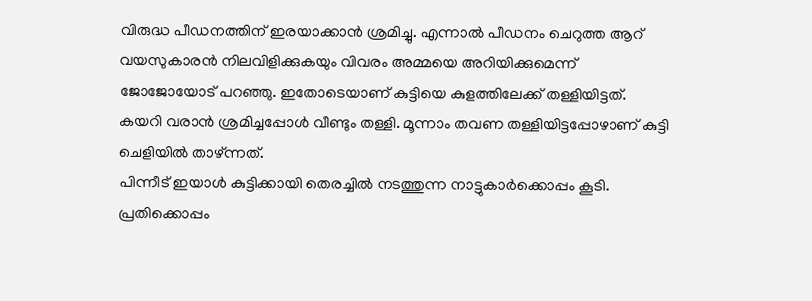വിരുദ്ധ പീഡനത്തിന് ഇരയാക്കാൻ ശ്രമിച്ചു. എന്നാൽ പീഡനം ചെറുത്ത ആറ് വയസുകാരൻ നിലവിളിക്കുകയും വിവരം അമ്മയെ അറിയിക്കുമെന്ന് ജോജോയോട് പറഞ്ഞു. ഇതോടെയാണ് കുട്ടിയെ കുളത്തിലേക്ക് തള്ളിയിട്ടത്. കയറി വരാൻ ശ്രമിച്ചപ്പോൾ വീണ്ടും തള്ളി. മൂന്നാം തവണ തള്ളിയിട്ടപ്പോഴാണ് കുട്ടി ചെളിയിൽ താഴ്ന്നത്.
പിന്നീട് ഇയാൾ കുട്ടിക്കായി തെരച്ചിൽ നടത്തുന്ന നാട്ടുകാർക്കൊപ്പം കൂടി. പ്രതിക്കൊപ്പം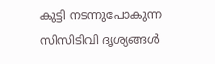കുട്ടി നടന്നുപോകുന്ന സിസിടിവി ദൃശ്യങ്ങൾ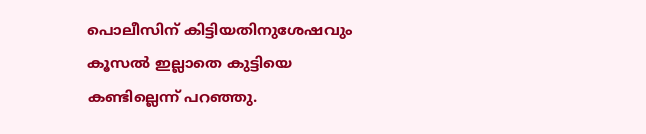പൊലീസിന് കിട്ടിയതിനുശേഷവും കൂസൽ ഇല്ലാതെ കുട്ടിയെ കണ്ടില്ലെന്ന് പറഞ്ഞു.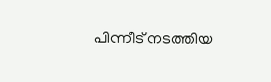പിന്നീട് നടത്തിയ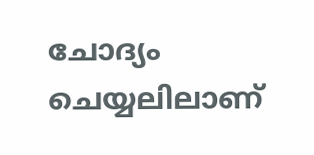ചോദ്യം ചെയ്യലിലാണ്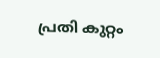പ്രതി കുറ്റം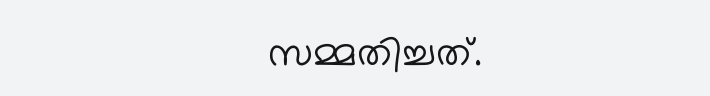സമ്മതിച്ചത്.